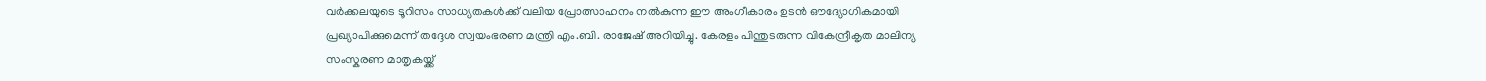വർക്കലയുടെ ടൂറിസം സാധ്യതകൾക്ക് വലിയ പ്രോത്സാഹനം നൽകുന്ന ഈ അംഗീകാരം ഉടൻ ഔദ്യോഗികമായി പ്രഖ്യാപിക്കുമെന്ന് തദ്ദേശ സ്വയംഭരണ മന്ത്രി എം.ബി. രാജേഷ് അറിയിച്ചു. കേരളം പിന്തുടരുന്ന വികേന്ദ്രീകൃത മാലിന്യ സംസ്കരണ മാതൃകയ്ക്ക്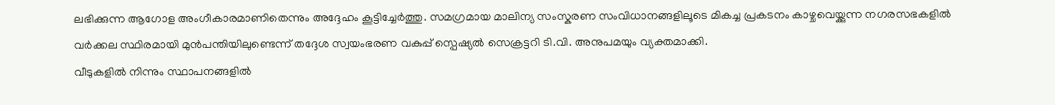ലഭിക്കുന്ന ആഗോള അംഗീകാരമാണിതെന്നും അദ്ദേഹം കൂട്ടിച്ചേർത്തു. സമഗ്രമായ മാലിന്യ സംസ്കരണ സംവിധാനങ്ങളിലൂടെ മികച്ച പ്രകടനം കാഴ്ചവെയ്ക്കുന്ന നഗരസഭകളിൽ വർക്കല സ്ഥിരമായി മുൻപന്തിയിലുണ്ടെന്ന് തദ്ദേശ സ്വയംഭരണ വകുപ്പ് സ്പെഷ്യൽ സെക്രട്ടറി ടി.വി. അനുപമയും വ്യക്തമാക്കി.
വീടുകളിൽ നിന്നും സ്ഥാപനങ്ങളിൽ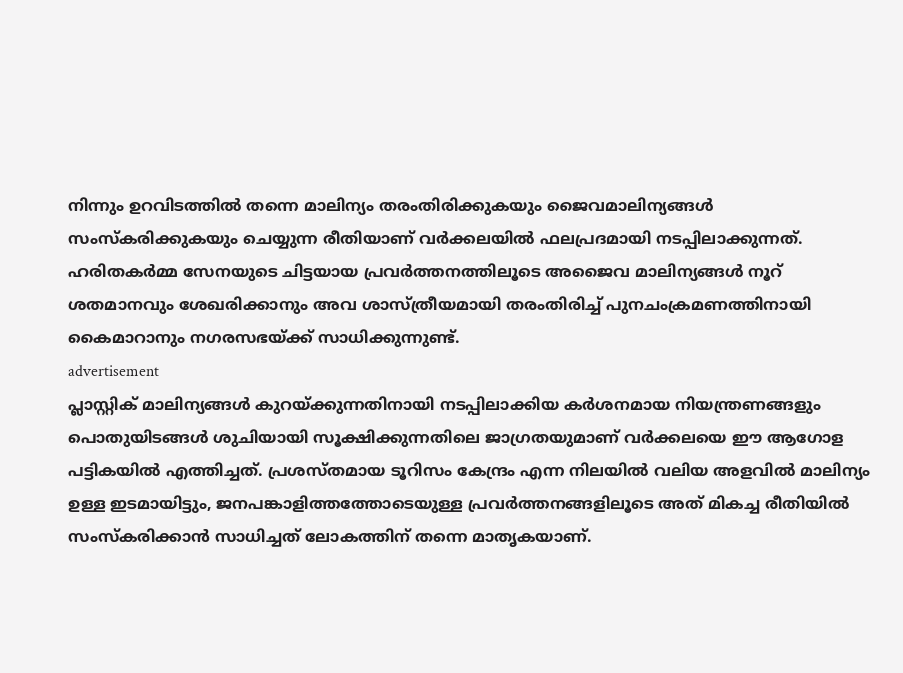നിന്നും ഉറവിടത്തിൽ തന്നെ മാലിന്യം തരംതിരിക്കുകയും ജൈവമാലിന്യങ്ങൾ സംസ്കരിക്കുകയും ചെയ്യുന്ന രീതിയാണ് വർക്കലയിൽ ഫലപ്രദമായി നടപ്പിലാക്കുന്നത്. ഹരിതകർമ്മ സേനയുടെ ചിട്ടയായ പ്രവർത്തനത്തിലൂടെ അജൈവ മാലിന്യങ്ങൾ നൂറ് ശതമാനവും ശേഖരിക്കാനും അവ ശാസ്ത്രീയമായി തരംതിരിച്ച് പുനചംക്രമണത്തിനായി കൈമാറാനും നഗരസഭയ്ക്ക് സാധിക്കുന്നുണ്ട്.
advertisement
പ്ലാസ്റ്റിക് മാലിന്യങ്ങൾ കുറയ്ക്കുന്നതിനായി നടപ്പിലാക്കിയ കർശനമായ നിയന്ത്രണങ്ങളും പൊതുയിടങ്ങൾ ശുചിയായി സൂക്ഷിക്കുന്നതിലെ ജാഗ്രതയുമാണ് വർക്കലയെ ഈ ആഗോള പട്ടികയിൽ എത്തിച്ചത്. പ്രശസ്തമായ ടൂറിസം കേന്ദ്രം എന്ന നിലയിൽ വലിയ അളവിൽ മാലിന്യം ഉള്ള ഇടമായിട്ടും, ജനപങ്കാളിത്തത്തോടെയുള്ള പ്രവർത്തനങ്ങളിലൂടെ അത് മികച്ച രീതിയിൽ സംസ്കരിക്കാൻ സാധിച്ചത് ലോകത്തിന് തന്നെ മാതൃകയാണ്.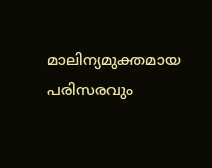മാലിന്യമുക്തമായ പരിസരവും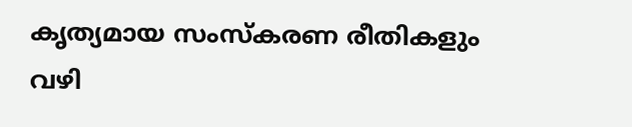കൃത്യമായ സംസ്കരണ രീതികളും വഴി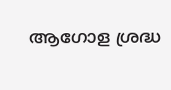ആഗോള ശ്രദ്ധ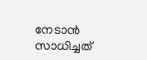നേടാൻ സാധിച്ചത്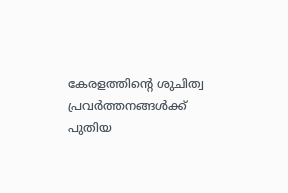കേരളത്തിൻ്റെ ശുചിത്വ പ്രവർത്തനങ്ങൾക്ക് പുതിയ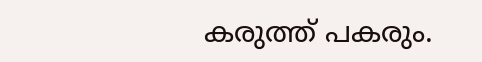കരുത്ത് പകരും.